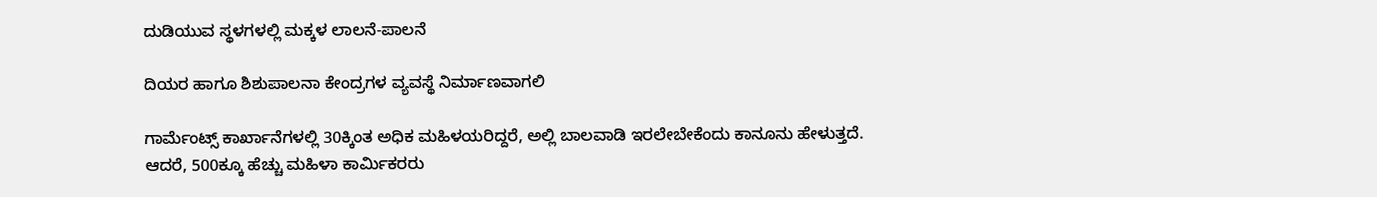ದುಡಿಯುವ ಸ್ಥಳಗಳಲ್ಲಿ ಮಕ್ಕಳ ಲಾಲನೆ-ಪಾಲನೆ

ದಿಯರ ಹಾಗೂ ಶಿಶುಪಾಲನಾ ಕೇಂದ್ರಗಳ ವ್ಯವಸ್ಥೆ ನಿರ್ಮಾಣವಾಗಲಿ

ಗಾರ್ಮೆಂಟ್ಸ್ ಕಾರ್ಖಾನೆಗಳಲ್ಲಿ 30ಕ್ಕಿಂತ ಅಧಿಕ ಮಹಿಳಯರಿದ್ದರೆ, ಅಲ್ಲಿ ಬಾಲವಾಡಿ ಇರಲೇಬೇಕೆಂದು ಕಾನೂನು ಹೇಳುತ್ತದೆ. ಆದರೆ, 500ಕ್ಕೂ ಹೆಚ್ಚು ಮಹಿಳಾ ಕಾರ್ಮಿಕರರು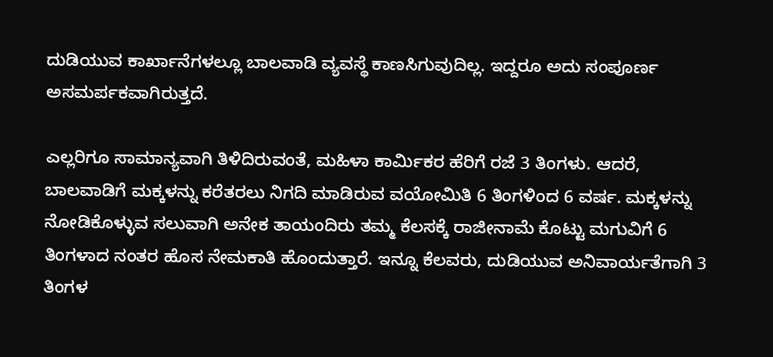ದುಡಿಯುವ ಕಾರ್ಖಾನೆಗಳಲ್ಲೂ ಬಾಲವಾಡಿ ವ್ಯವಸ್ಥೆ ಕಾಣಸಿಗುವುದಿಲ್ಲ. ಇದ್ದರೂ ಅದು ಸಂಪೂರ್ಣ ಅಸಮರ್ಪಕವಾಗಿರುತ್ತದೆ.

ಎಲ್ಲರಿಗೂ ಸಾಮಾನ್ಯವಾಗಿ ತಿಳಿದಿರುವಂತೆ, ಮಹಿಳಾ ಕಾರ್ಮಿಕರ ಹೆರಿಗೆ ರಜೆ 3 ತಿಂಗಳು. ಆದರೆ, ಬಾಲವಾಡಿಗೆ ಮಕ್ಕಳನ್ನು ಕರೆತರಲು ನಿಗದಿ ಮಾಡಿರುವ ವಯೋಮಿತಿ 6 ತಿಂಗಳಿಂದ 6 ವರ್ಷ. ಮಕ್ಕಳನ್ನು ನೋಡಿಕೊಳ್ಳುವ ಸಲುವಾಗಿ ಅನೇಕ ತಾಯಂದಿರು ತಮ್ಮ ಕೆಲಸಕ್ಕೆ ರಾಜೀನಾಮೆ ಕೊಟ್ಟು ಮಗುವಿಗೆ 6 ತಿಂಗಳಾದ ನಂತರ ಹೊಸ ನೇಮಕಾತಿ ಹೊಂದುತ್ತಾರೆ. ಇನ್ನೂ ಕೆಲವರು, ದುಡಿಯುವ ಅನಿವಾರ್ಯತೆಗಾಗಿ 3 ತಿಂಗಳ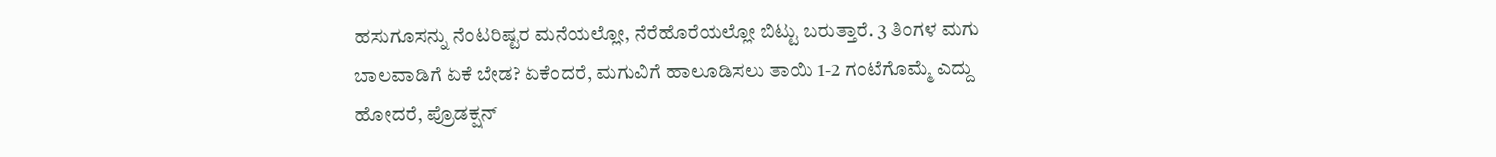ಹಸುಗೂಸನ್ನು ನೆಂಟರಿಷ್ಟರ ಮನೆಯಲ್ಲೋ, ನೆರೆಹೊರೆಯಲ್ಲೋ ಬಿಟ್ಟು ಬರುತ್ತಾರೆ. 3 ತಿಂಗಳ ಮಗು ಬಾಲವಾಡಿಗೆ ಏಕೆ ಬೇಡ? ಏಕೆಂದರೆ, ಮಗುವಿಗೆ ಹಾಲೂಡಿಸಲು ತಾಯಿ 1-2 ಗಂಟೆಗೊಮ್ಮೆ ಎದ್ದು ಹೋದರೆ, ಪ್ರೊಡಕ್ಷನ್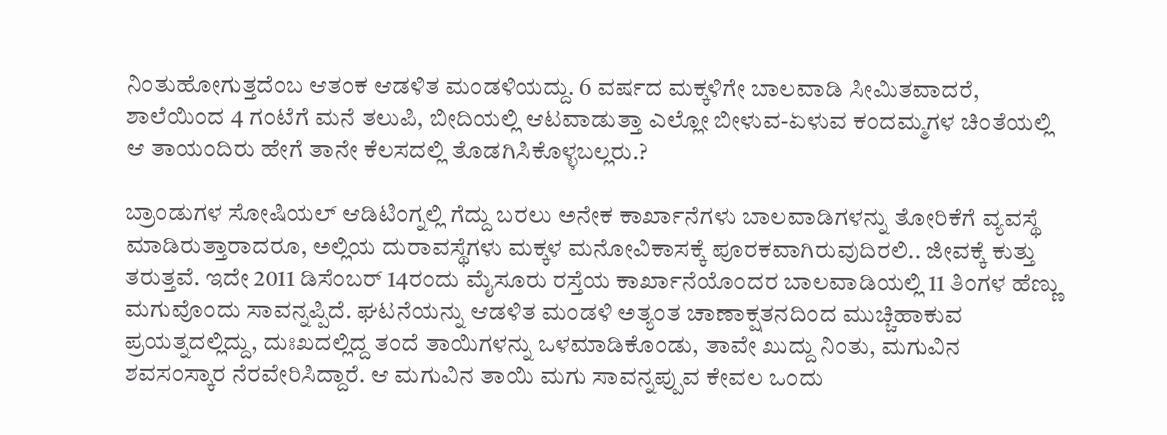ನಿಂತುಹೋಗುತ್ತದೆಂಬ ಆತಂಕ ಆಡಳಿತ ಮಂಡಳಿಯದ್ದು. 6 ವರ್ಷದ ಮಕ್ಕಳಿಗೇ ಬಾಲವಾಡಿ ಸೀಮಿತವಾದರೆ, ಶಾಲೆಯಿಂದ 4 ಗಂಟೆಗೆ ಮನೆ ತಲುಪಿ, ಬೀದಿಯಲ್ಲಿ ಆಟವಾಡುತ್ತಾ ಎಲ್ಲೋ ಬೀಳುವ-ಏಳುವ ಕಂದಮ್ಮಗಳ ಚಿಂತೆಯಲ್ಲಿ ಆ ತಾಯಂದಿರು ಹೇಗೆ ತಾನೇ ಕೆಲಸದಲ್ಲಿ ತೊಡಗಿಸಿಕೊಳ್ಳಬಲ್ಲರು.?

ಬ್ರಾಂಡುಗಳ ಸೋಷಿಯಲ್ ಆಡಿಟಿಂಗ್ನಲ್ಲಿ ಗೆದ್ದು ಬರಲು ಅನೇಕ ಕಾರ್ಖಾನೆಗಳು ಬಾಲವಾಡಿಗಳನ್ನು ತೋರಿಕೆಗೆ ವ್ಯವಸ್ಥೆ ಮಾಡಿರುತ್ತಾರಾದರೂ, ಅಲ್ಲಿಯ ದುರಾವಸ್ಥೆಗಳು ಮಕ್ಕಳ ಮನೋವಿಕಾಸಕ್ಕೆ ಪೂರಕವಾಗಿರುವುದಿರಲಿ.. ಜೀವಕ್ಕೆ ಕುತ್ತು ತರುತ್ತವೆ. ಇದೇ 2011 ಡಿಸೆಂಬರ್ 14ರಂದು ಮೈಸೂರು ರಸ್ತೆಯ ಕಾರ್ಖಾನೆಯೊಂದರ ಬಾಲವಾಡಿಯಲ್ಲಿ 11 ತಿಂಗಳ ಹೆಣ್ಣು ಮಗುವೊಂದು ಸಾವನ್ನಪ್ಪಿದೆ. ಘಟನೆಯನ್ನು ಆಡಳಿತ ಮಂಡಳಿ ಅತ್ಯಂತ ಚಾಣಾಕ್ಷತನದಿಂದ ಮುಚ್ಚಿಹಾಕುವ ಪ್ರಯತ್ನದಲ್ಲಿದ್ದು, ದುಃಖದಲ್ಲಿದ್ದ ತಂದೆ ತಾಯಿಗಳನ್ನು ಒಳಮಾಡಿಕೊಂಡು, ತಾವೇ ಖುದ್ದು ನಿಂತು, ಮಗುವಿನ ಶವಸಂಸ್ಕಾರ ನೆರವೇರಿಸಿದ್ದಾರೆ. ಆ ಮಗುವಿನ ತಾಯಿ ಮಗು ಸಾವನ್ನಪ್ಪುವ ಕೇವಲ ಒಂದು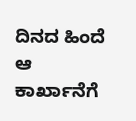ದಿನದ ಹಿಂದೆ ಆ ಕಾರ್ಖಾನೆಗೆ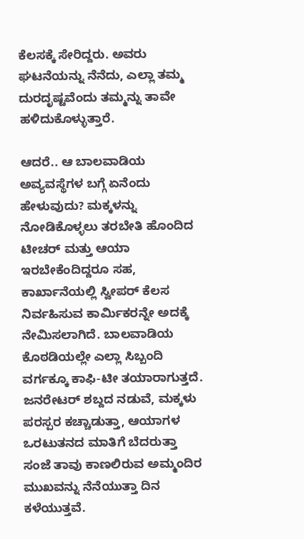ಕೆಲಸಕ್ಕೆ ಸೇರಿದ್ದರು. ಅವರು ಘಟನೆಯನ್ನು ನೆನೆದು, ಎಲ್ಲಾ ತಮ್ಮ ದುರದೃಷ್ಟವೆಂದು ತಮ್ಮನ್ನು ತಾವೇ ಹಳಿದುಕೊಳ್ಳುತ್ತಾರೆ.

ಆದರೆ.. ಆ ಬಾಲವಾಡಿಯ ಅವ್ಯವಸ್ಥೆಗಳ ಬಗ್ಗೆ ಏನೆಂದು ಹೇಳುವುದು? ಮಕ್ಕಳನ್ನು ನೋಡಿಕೊಳ್ಳಲು ತರಬೇತಿ ಹೊಂದಿದ ಟೀಚರ್ ಮತ್ತು ಆಯಾ ಇರಬೇಕೆಂದಿದ್ದರೂ ಸಹ, ಕಾರ್ಖಾನೆಯಲ್ಲಿ ಸ್ವೀಪರ್ ಕೆಲಸ ನಿರ್ವಹಿಸುವ ಕಾರ್ಮಿಕರನ್ನೇ ಅದಕ್ಕೆ ನೇಮಿಸಲಾಗಿದೆ. ಬಾಲವಾಡಿಯ ಕೊಠಡಿಯಲ್ಲೇ ಎಲ್ಲಾ ಸಿಬ್ಬಂದಿ ವರ್ಗಕ್ಕೂ ಕಾಫಿ-ಟೀ ತಯಾರಾಗುತ್ತದೆ. ಜನರೇಟರ್ ಶಬ್ದದ ನಡುವೆ, ಮಕ್ಕಳು ಪರಸ್ಪರ ಕಚ್ಚಾಡುತ್ತಾ, ಆಯಾಗಳ ಒರಟುತನದ ಮಾತಿಗೆ ಬೆದರುತ್ತಾ ಸಂಜೆ ತಾವು ಕಾಣಲಿರುವ ಅಮ್ಮಂದಿರ ಮುಖವನ್ನು ನೆನೆಯುತ್ತಾ ದಿನ ಕಳೆಯುತ್ತವೆ.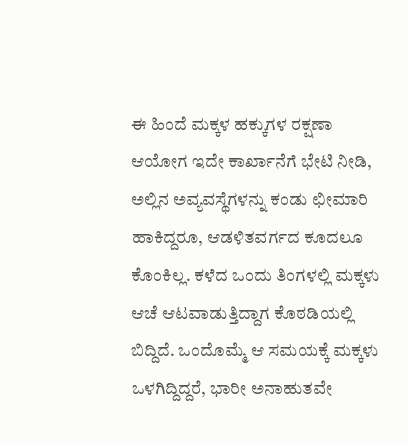ಈ ಹಿಂದೆ ಮಕ್ಕಳ ಹಕ್ಕುಗಳ ರಕ್ಷಣಾ ಆಯೋಗ ಇದೇ ಕಾರ್ಖಾನೆಗೆ ಭೇಟಿ ನೀಡಿ, ಅಲ್ಲಿನ ಅವ್ಯವಸ್ಥೆಗಳನ್ನು ಕಂಡು ಛೀಮಾರಿ ಹಾಕಿದ್ದರೂ, ಆಡಳಿತವರ್ಗದ ಕೂದಲೂ ಕೊಂಕಿಲ್ಲ. ಕಳೆದ ಒಂದು ತಿಂಗಳಲ್ಲಿ ಮಕ್ಕಳು ಆಚೆ ಆಟವಾಡುತ್ತಿದ್ದಾಗ ಕೊಠಡಿಯಲ್ಲಿ ಬಿದ್ದಿದೆ. ಒಂದೊಮ್ಮೆ ಆ ಸಮಯಕ್ಕೆ ಮಕ್ಕಳು ಒಳಗಿದ್ದಿದ್ದರೆ, ಭಾರೀ ಅನಾಹುತವೇ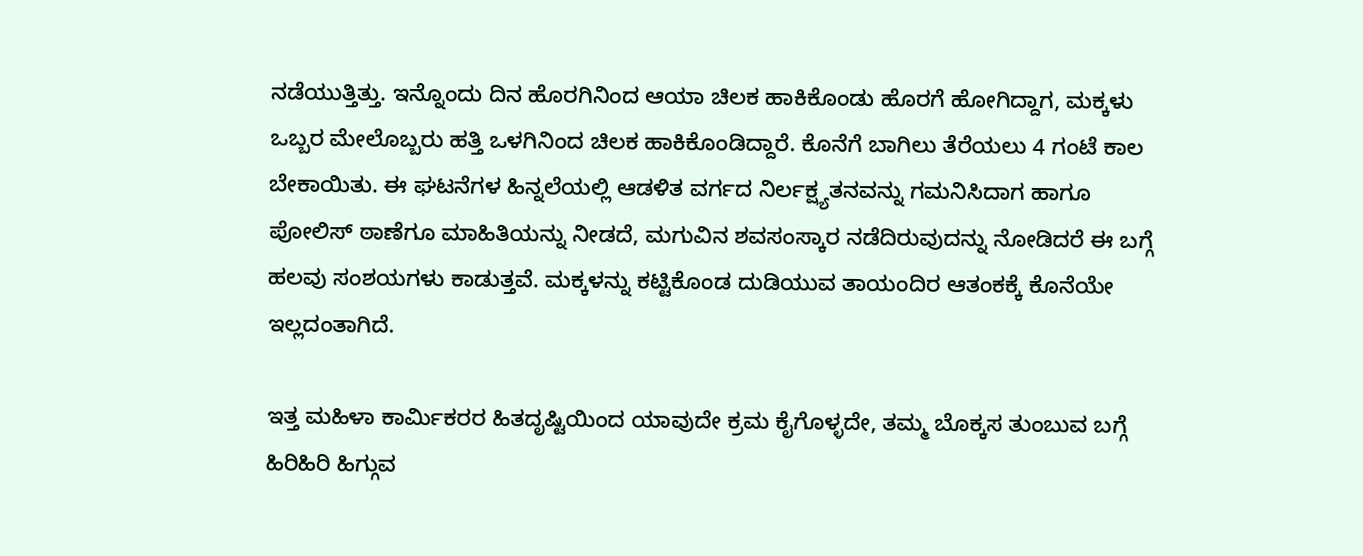ನಡೆಯುತ್ತಿತ್ತು. ಇನ್ನೊಂದು ದಿನ ಹೊರಗಿನಿಂದ ಆಯಾ ಚಿಲಕ ಹಾಕಿಕೊಂಡು ಹೊರಗೆ ಹೋಗಿದ್ದಾಗ, ಮಕ್ಕಳು ಒಬ್ಬರ ಮೇಲೊಬ್ಬರು ಹತ್ತಿ ಒಳಗಿನಿಂದ ಚಿಲಕ ಹಾಕಿಕೊಂಡಿದ್ದಾರೆ. ಕೊನೆಗೆ ಬಾಗಿಲು ತೆರೆಯಲು 4 ಗಂಟೆ ಕಾಲ ಬೇಕಾಯಿತು. ಈ ಘಟನೆಗಳ ಹಿನ್ನಲೆಯಲ್ಲಿ ಆಡಳಿತ ವರ್ಗದ ನಿರ್ಲಕ್ಷ್ಯತನವನ್ನು ಗಮನಿಸಿದಾಗ ಹಾಗೂ ಪೋಲಿಸ್ ಠಾಣೆಗೂ ಮಾಹಿತಿಯನ್ನು ನೀಡದೆ, ಮಗುವಿನ ಶವಸಂಸ್ಕಾರ ನಡೆದಿರುವುದನ್ನು ನೋಡಿದರೆ ಈ ಬಗ್ಗೆ ಹಲವು ಸಂಶಯಗಳು ಕಾಡುತ್ತವೆ. ಮಕ್ಕಳನ್ನು ಕಟ್ಟಿಕೊಂಡ ದುಡಿಯುವ ತಾಯಂದಿರ ಆತಂಕಕ್ಕೆ ಕೊನೆಯೇ ಇಲ್ಲದಂತಾಗಿದೆ.

ಇತ್ತ ಮಹಿಳಾ ಕಾರ್ಮಿಕರರ ಹಿತದೃಷ್ಟಿಯಿಂದ ಯಾವುದೇ ಕ್ರಮ ಕೈಗೊಳ್ಳದೇ, ತಮ್ಮ ಬೊಕ್ಕಸ ತುಂಬುವ ಬಗ್ಗೆ ಹಿರಿಹಿರಿ ಹಿಗ್ಗುವ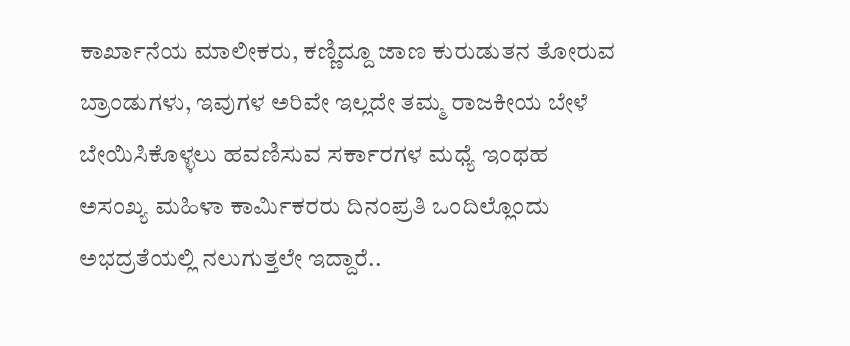ಕಾರ್ಖಾನೆಯ ಮಾಲೀಕರು, ಕಣ್ಣಿದ್ದೂ ಜಾಣ ಕುರುಡುತನ ತೋರುವ ಬ್ರಾಂಡುಗಳು, ಇವುಗಳ ಅರಿವೇ ಇಲ್ಲದೇ ತಮ್ಮ ರಾಜಕೀಯ ಬೇಳೆ ಬೇಯಿಸಿಕೊಳ್ಳಲು ಹವಣಿಸುವ ಸರ್ಕಾರಗಳ ಮಧ್ಯೆ ಇಂಥಹ ಅಸಂಖ್ಯ ಮಹಿಳಾ ಕಾರ್ಮಿಕರರು ದಿನಂಪ್ರತಿ ಒಂದಿಲ್ಲೊಂದು ಅಭದ್ರತೆಯಲ್ಲಿ ನಲುಗುತ್ತಲೇ ಇದ್ದಾರೆ..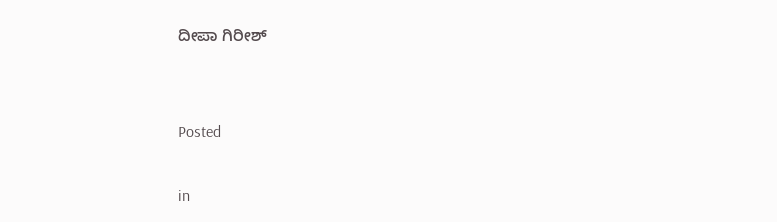ದೀಪಾ ಗಿರೀಶ್


Posted

in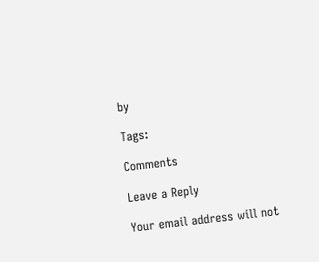by

Tags:

Comments

Leave a Reply

Your email address will not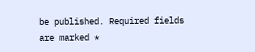be published. Required fields are marked *